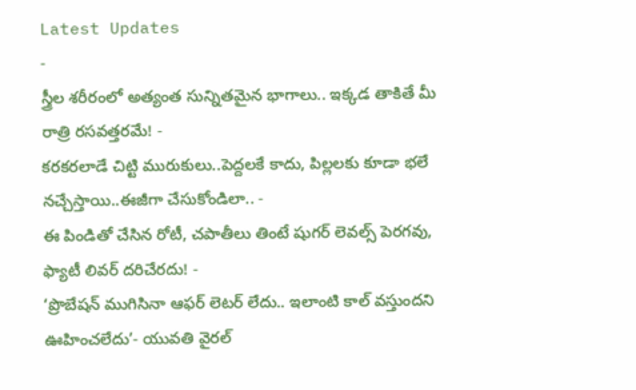Latest Updates
-
స్త్రీల శరీరంలో అత్యంత సున్నితమైన భాగాలు.. ఇక్కడ తాకితే మీ రాత్రి రసవత్తరమే! -
కరకరలాడే చిట్టి మురుకులు..పెద్దలకే కాదు, పిల్లలకు కూడా భలే నచ్చేస్తాయి..ఈజీగా చేసుకోండిలా.. -
ఈ పిండితో చేసిన రోటీ, చపాతీలు తింటే షుగర్ లెవల్స్ పెరగవు, ఫ్యాటీ లివర్ దరిచేరదు! -
‘ప్రొబేషన్ ముగిసినా ఆఫర్ లెటర్ లేదు.. ఇలాంటి కాల్ వస్తుందని ఊహించలేదు’- యువతి వైరల్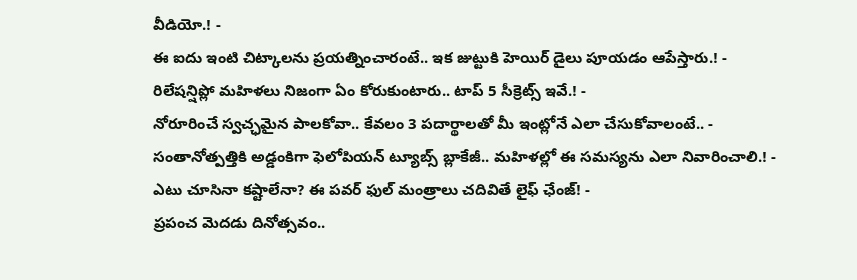వీడియో.! -
ఈ ఐదు ఇంటి చిట్కాలను ప్రయత్నించారంటే.. ఇక జుట్టుకి హెయిర్ డైలు పూయడం ఆపేస్తారు.! -
రిలేషన్షిప్లో మహిళలు నిజంగా ఏం కోరుకుంటారు.. టాప్ 5 సీక్రెట్స్ ఇవే.! -
నోరూరించే స్వచ్ఛమైన పాలకోవా.. కేవలం 3 పదార్థాలతో మీ ఇంట్లోనే ఎలా చేసుకోవాలంటే.. -
సంతానోత్పత్తికి అడ్డంకిగా ఫెలోపియన్ ట్యూబ్స్ బ్లాకేజీ.. మహిళల్లో ఈ సమస్యను ఎలా నివారించాలి.! -
ఎటు చూసినా కష్టాలేనా? ఈ పవర్ ఫుల్ మంత్రాలు చదివితే లైఫ్ ఛేంజ్! -
ప్రపంచ మెదడు దినోత్సవం..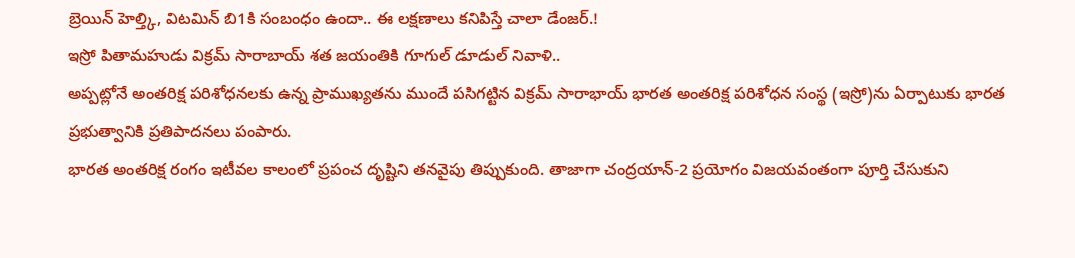బ్రెయిన్ హెల్త్కి, విటమిన్ బి1కి సంబంధం ఉందా.. ఈ లక్షణాలు కనిపిస్తే చాలా డేంజర్.!
ఇస్రో పితామహుడు విక్రమ్ సారాబాయ్ శత జయంతికి గూగుల్ డూడుల్ నివాళి..
అప్పట్లోనే అంతరిక్ష పరిశోధనలకు ఉన్న ప్రాముఖ్యతను ముందే పసిగట్టిన విక్రమ్ సారాభాయ్ భారత అంతరిక్ష పరిశోధన సంస్థ (ఇస్రో)ను ఏర్పాటుకు భారత ప్రభుత్వానికి ప్రతిపాదనలు పంపారు.
భారత అంతరిక్ష రంగం ఇటీవల కాలంలో ప్రపంచ దృష్టిని తనవైపు తిప్పుకుంది. తాజాగా చంద్రయాన్-2 ప్రయోగం విజయవంతంగా పూర్తి చేసుకుని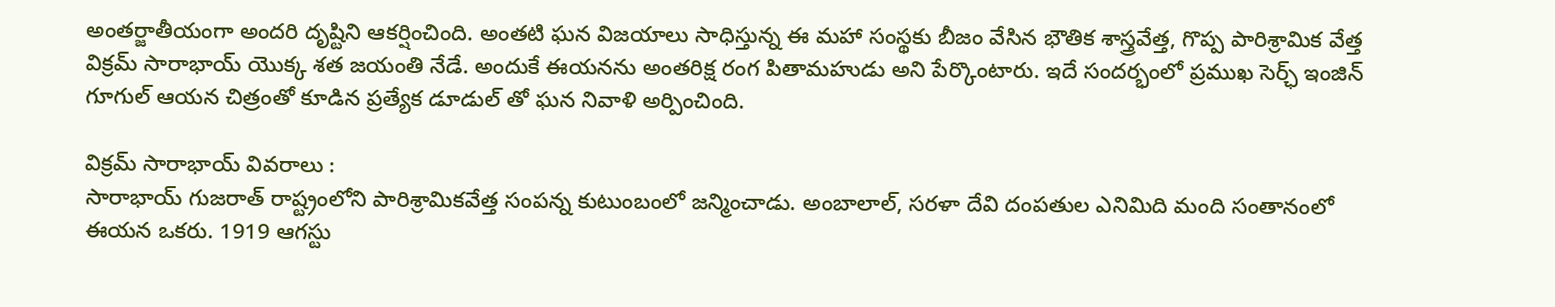అంతర్జాతీయంగా అందరి దృష్టిని ఆకర్షించింది. అంతటి ఘన విజయాలు సాధిస్తున్న ఈ మహా సంస్థకు బీజం వేసిన భౌతిక శాస్త్రవేత్త, గొప్ప పారిశ్రామిక వేత్త విక్రమ్ సారాభాయ్ యొక్క శత జయంతి నేడే. అందుకే ఈయనను అంతరిక్ష రంగ పితామహుడు అని పేర్కొంటారు. ఇదే సందర్భంలో ప్రముఖ సెర్ఛ్ ఇంజిన్ గూగుల్ ఆయన చిత్రంతో కూడిన ప్రత్యేక డూడుల్ తో ఘన నివాళి అర్పించింది.

విక్రమ్ సారాభాయ్ వివరాలు :
సారాభాయ్ గుజరాత్ రాష్ట్రంలోని పారిశ్రామికవేత్త సంపన్న కుటుంబంలో జన్మించాడు. అంబాలాల్, సరళా దేవి దంపతుల ఎనిమిది మంది సంతానంలో ఈయన ఒకరు. 1919 ఆగస్టు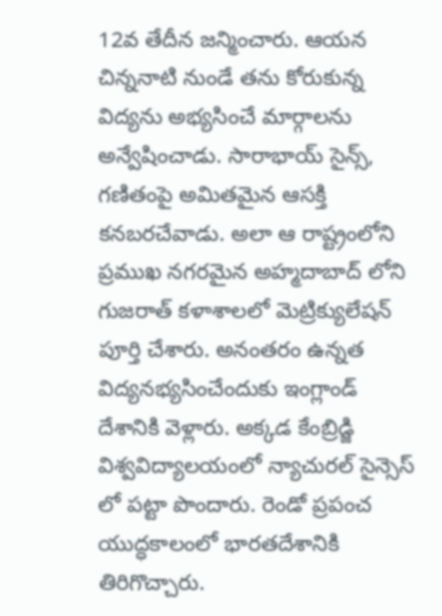12వ తేదీన జన్మించారు. ఆయన చిన్ననాటి నుండే తను కోరుకున్న విద్యను అభ్యసించే మార్గాలను అన్వేషించాడు. సారాభాయ్ సైన్స్, గణితంపై అమితమైన ఆసక్తి కనబరచేవాడు. అలా ఆ రాష్ట్రంలోని ప్రముఖ నగరమైన అహ్మదాబాద్ లోని గుజరాత్ కళాశాలలో మెట్రిక్యులేషన్ పూర్తి చేశారు. అనంతరం ఉన్నత విద్యనభ్యసించేందుకు ఇంగ్లాండ్ దేశానికి వెళ్లారు. అక్కడ కేంబ్రిడ్జి విశ్వవిద్యాలయంలో న్యాచురల్ సైన్సెస్ లో పట్టా పొందారు. రెండో ప్రపంచ యుద్ధకాలంలో భారతదేశానికి తిరిగొచ్చారు.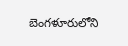బెంగళూరులోని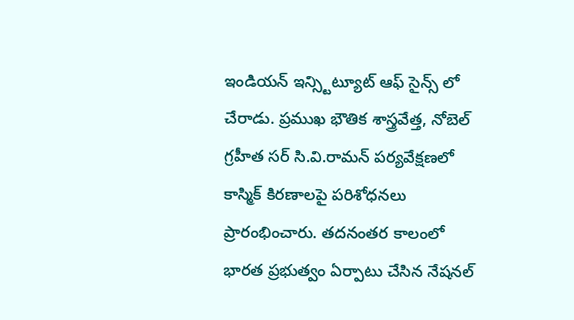ఇండియన్ ఇన్స్టిట్యూట్ ఆఫ్ సైన్స్ లో చేరాడు. ప్రముఖ భౌతిక శాస్త్రవేత్త, నోబెల్ గ్రహీత సర్ సి.వి.రామన్ పర్యవేక్షణలో కాస్మిక్ కిరణాలపై పరిశోధనలు ప్రారంభించారు. తదనంతర కాలంలో భారత ప్రభుత్వం ఏర్పాటు చేసిన నేషనల్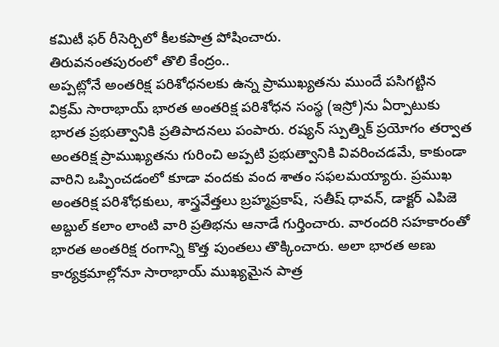కమిటీ ఫర్ రీసెర్చిలో కీలకపాత్ర పోషించారు.
తిరువనంతపురంలో తొలి కేంద్రం..
అప్పట్లోనే అంతరిక్ష పరిశోధనలకు ఉన్న ప్రాముఖ్యతను ముందే పసిగట్టిన విక్రమ్ సారాభాయ్ భారత అంతరిక్ష పరిశోధన సంస్థ (ఇస్రో)ను ఏర్పాటుకు భారత ప్రభుత్వానికి ప్రతిపాదనలు పంపారు. రష్యన్ స్పుత్నిక్ ప్రయోగం తర్వాత అంతరిక్ష ప్రాముఖ్యతను గురించి అప్పటి ప్రభుత్వానికి వివరించడమే, కాకుండా వారిని ఒప్పించడంలో కూడా వందకు వంద శాతం సఫలమయ్యారు. ప్రముఖ అంతరిక్ష పరిశోధకులు, శాస్త్రవేత్తలు బ్రహ్మప్రకాష్, సతీష్ ధావన్, డాక్టర్ ఎపిజె అబ్దుల్ కలాం లాంటి వారి ప్రతిభను ఆనాడే గుర్తించారు. వారందరి సహకారంతో భారత అంతరిక్ష రంగాన్ని కొత్త పుంతలు తొక్కించారు. అలా భారత అణు కార్యక్రమాల్లోనూ సారాభాయ్ ముఖ్యమైన పాత్ర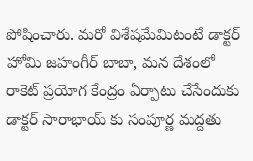పోషించారు. మరో విశేషమేమిటంటే డాక్టర్ హోమి జహంగీర్ బాబా, మన దేశంలో రాకెట్ ప్రయోగ కేంద్రం ఏర్పాటు చేసేందుకు డాక్టర్ సారాభాయ్ కు సంపూర్ణ మద్దతు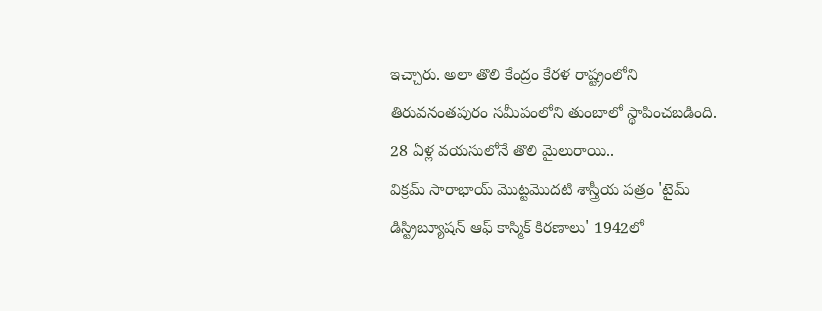ఇచ్చారు. అలా తొలి కేంద్రం కేరళ రాష్ట్రంలోని తిరువనంతపురం సమీపంలోని తుంబాలో స్థాపించబడింది.
28 ఏళ్ల వయసులోనే తొలి మైలురాయి..
విక్రమ్ సారాభాయ్ మొట్టమొదటి శాస్త్రీయ పత్రం 'టైమ్ డిస్ట్రిబ్యూషన్ ఆఫ్ కాస్మిక్ కిరణాలు' 1942లో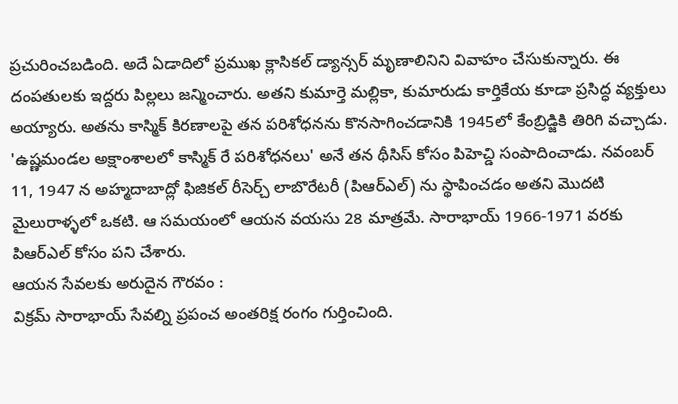ప్రచురించబడింది. అదే ఏడాదిలో ప్రముఖ క్లాసికల్ డ్యాన్సర్ మృణాలినిని వివాహం చేసుకున్నారు. ఈ దంపతులకు ఇద్దరు పిల్లలు జన్మించారు. అతని కుమార్తె మల్లికా, కుమారుడు కార్తికేయ కూడా ప్రసిద్ధ వ్యక్తులు అయ్యారు. అతను కాస్మిక్ కిరణాలపై తన పరిశోధనను కొనసాగించడానికి 1945లో కేంబ్రిడ్జికి తిరిగి వచ్చాడు. 'ఉష్ణమండల అక్షాంశాలలో కాస్మిక్ రే పరిశోధనలు' అనే తన థీసిస్ కోసం పిహెచ్డి సంపాదించాడు. నవంబర్ 11, 1947 న అహ్మదాబాద్లో ఫిజికల్ రీసెర్చ్ లాబొరేటరీ (పిఆర్ఎల్) ను స్థాపించడం అతని మొదటి మైలురాళ్ళలో ఒకటి. ఆ సమయంలో ఆయన వయసు 28 మాత్రమే. సారాభాయ్ 1966-1971 వరకు పిఆర్ఎల్ కోసం పని చేశారు.
ఆయన సేవలకు అరుదైన గౌరవం :
విక్రమ్ సారాభాయ్ సేవల్ని ప్రపంచ అంతరిక్ష రంగం గుర్తించింది.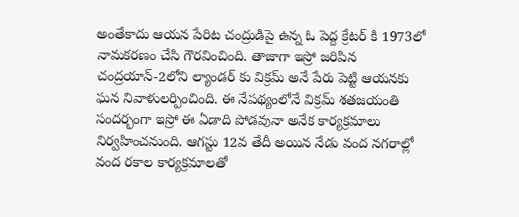అంతేకాదు ఆయన పేరిట చంద్రుడిపై ఉన్న ఓ పెద్ద క్రేటర్ కి 1973లో నామకరణం చేసి గౌరవించింది. తాజాగా ఇస్రో జరిపిన చంద్రయాన్-2లోని ల్యాండర్ కు విక్రమ్ అనే పేరు పెట్టి ఆయనకు ఘన నివాళులర్పించింది. ఈ నేపథ్యంలోనే విక్రమ్ శతజయంతి సందర్భంగా ఇస్రో ఈ ఏడాది పోడవునా అనేక కార్యక్రమాలు నిర్వహించనుంది. ఆగస్టు 12వ తేదీ అయిన నేడు వంద నగరాల్లో వంద రకాల కార్యక్రమాలతో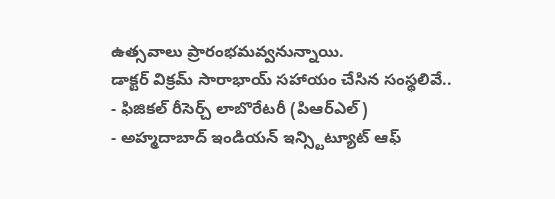ఉత్సవాలు ప్రారంభమవ్వనున్నాయి.
డాక్టర్ విక్రమ్ సారాభాయ్ సహాయం చేసిన సంస్థలివే..
- ఫిజికల్ రీసెర్చ్ లాబొరేటరీ (పిఆర్ఎల్)
- అహ్మదాబాద్ ఇండియన్ ఇన్స్టిట్యూట్ ఆఫ్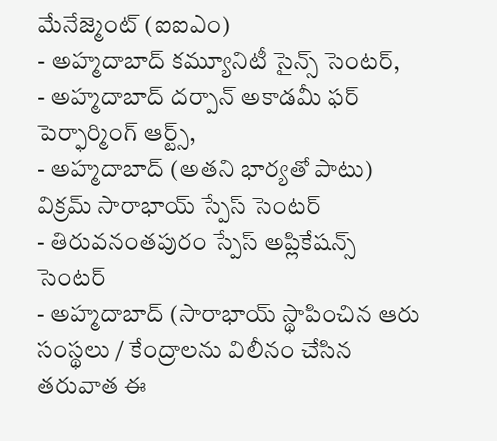మేనేజ్మెంట్ (ఐఐఎం)
- అహ్మదాబాద్ కమ్యూనిటీ సైన్స్ సెంటర్,
- అహ్మదాబాద్ దర్పాన్ అకాడమీ ఫర్ పెర్ఫార్మింగ్ ఆర్ట్స్,
- అహ్మదాబాద్ (అతని భార్యతో పాటు) విక్రమ్ సారాభాయ్ స్పేస్ సెంటర్
- తిరువనంతపురం స్పేస్ అప్లికేషన్స్ సెంటర్
- అహ్మదాబాద్ (సారాభాయ్ స్థాపించిన ఆరు సంస్థలు / కేంద్రాలను విలీనం చేసిన తరువాత ఈ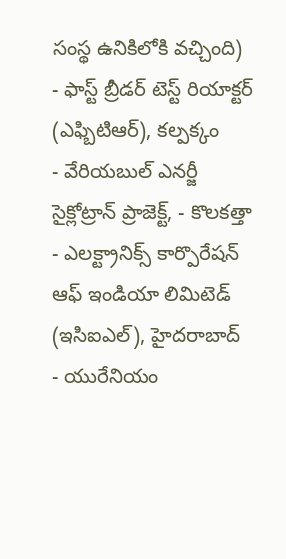సంస్థ ఉనికిలోకి వచ్చింది)
- ఫాస్ట్ బ్రీడర్ టెస్ట్ రియాక్టర్ (ఎఫ్బిటిఆర్), కల్పక్కం
- వేరియబుల్ ఎనర్జీ సైక్లోట్రాన్ ప్రాజెక్ట్, - కొలకత్తా
- ఎలక్ట్రానిక్స్ కార్పొరేషన్ ఆఫ్ ఇండియా లిమిటెడ్ (ఇసిఐఎల్), హైదరాబాద్
- యురేనియం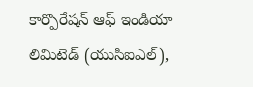కార్పొరేషన్ ఆఫ్ ఇండియా లిమిటెడ్ (యుసిఐఎల్),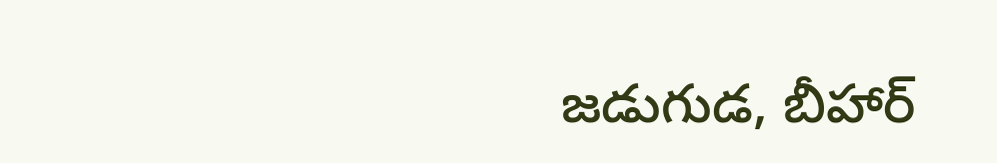జడుగుడ, బీహార్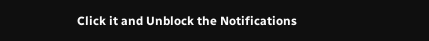Click it and Unblock the Notifications